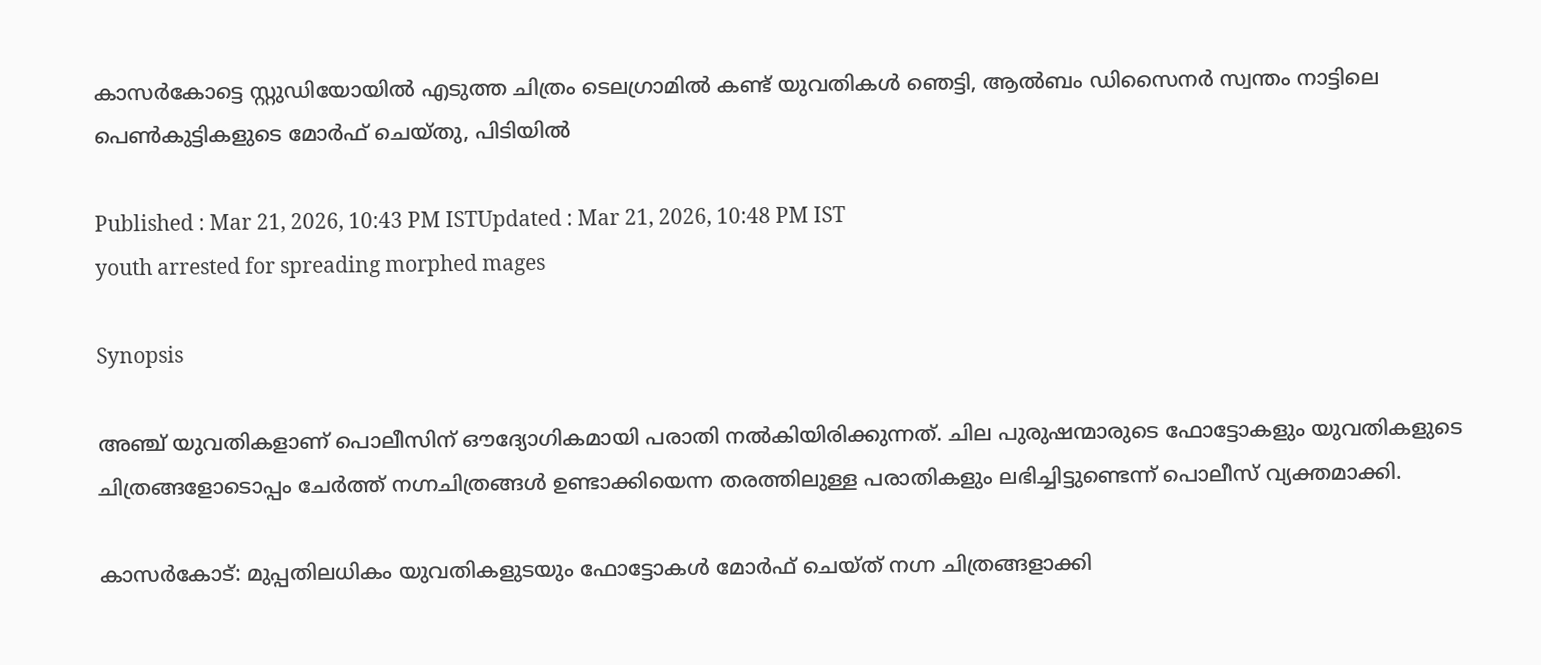കാസ‍ർകോട്ടെ സ്റ്റുഡിയോയിൽ എടുത്ത ചിത്രം ടെലഗ്രാമിൽ കണ്ട് യുവതികൾ ഞെട്ടി, ആൽബം ഡിസൈനർ സ്വന്തം നാട്ടിലെ പെൺകുട്ടികളുടെ മോർഫ് ചെയ്തു, പിടിയിൽ

Published : Mar 21, 2026, 10:43 PM ISTUpdated : Mar 21, 2026, 10:48 PM IST
youth arrested for spreading morphed mages

Synopsis

അഞ്ച് യുവതികളാണ് പൊലീസിന് ഔദ്യോഗികമായി പരാതി നൽകിയിരിക്കുന്നത്. ചില പുരുഷന്മാരുടെ ഫോട്ടോകളും യുവതികളുടെ ചിത്രങ്ങളോടൊപ്പം ചേർത്ത് നഗ്നചിത്രങ്ങൾ ഉണ്ടാക്കിയെന്ന തരത്തിലുള്ള പരാതികളും ലഭിച്ചിട്ടുണ്ടെന്ന് പൊലീസ് വ്യക്തമാക്കി.

കാസർകോട്: മുപ്പതിലധികം യുവതികളുടയും ഫോട്ടോകൾ മോർഫ് ചെയ്ത് നഗ്ന ചിത്രങ്ങളാക്കി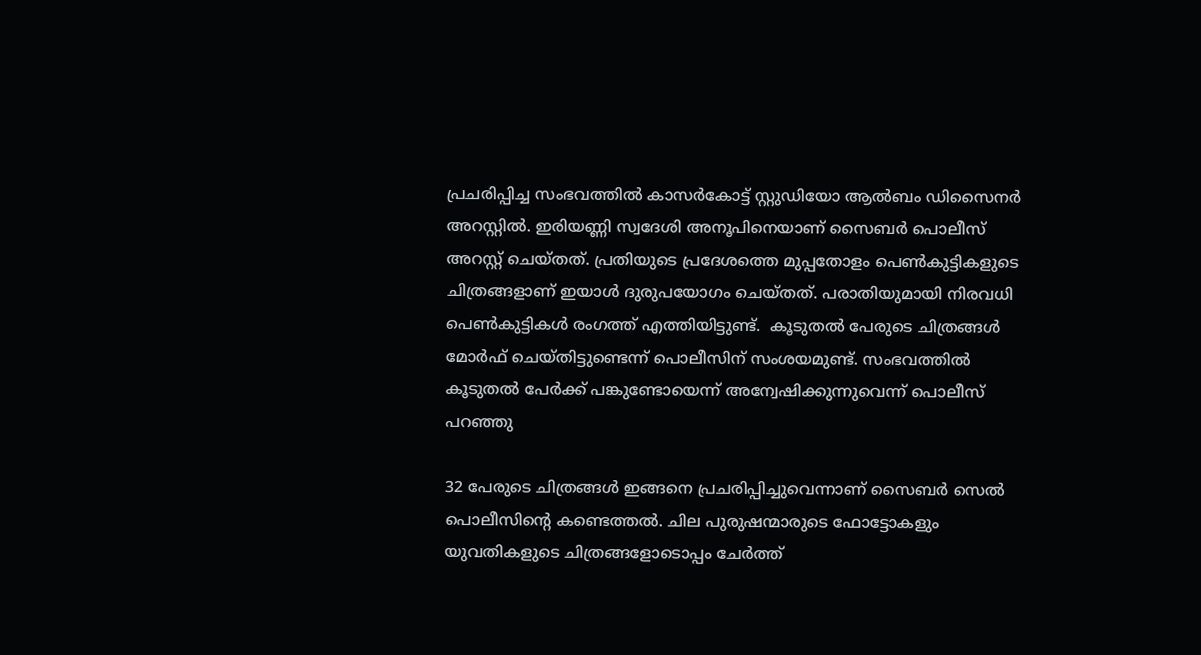പ്രചരിപ്പിച്ച സംഭവത്തിൽ കാസർകോട്ട് സ്റ്റുഡിയോ ആൽബം ഡിസൈനർ അറസ്റ്റിൽ. ഇരിയണ്ണി സ്വദേശി അനൂപിനെയാണ് സൈബർ പൊലീസ് അറസ്റ്റ് ചെയ്തത്. പ്രതിയുടെ പ്രദേശത്തെ മുപ്പതോളം പെൺകുട്ടികളുടെ ചിത്രങ്ങളാണ് ഇയാൾ ദുരുപയോഗം ചെയ്തത്. പരാതിയുമായി നിരവധി പെൺകുട്ടികൾ രംഗത്ത് എത്തിയിട്ടുണ്ട്.  കൂടുതൽ പേരുടെ ചിത്രങ്ങൾ മോർഫ് ചെയ്തിട്ടുണ്ടെന്ന് പൊലീസിന് സംശയമുണ്ട്. സംഭവത്തിൽ കൂടുതൽ പേർക്ക്‌ പങ്കുണ്ടോയെന്ന് അന്വേഷിക്കുന്നുവെന്ന് പൊലീസ് പറഞ്ഞു

32 പേരുടെ ചിത്രങ്ങൾ ഇങ്ങനെ പ്രചരിപ്പിച്ചുവെന്നാണ് സൈബർ സെൽ പൊലീസിന്‍റെ കണ്ടെത്തൽ. ചില പുരുഷന്മാരുടെ ഫോട്ടോകളും യുവതികളുടെ ചിത്രങ്ങളോടൊപ്പം ചേർത്ത്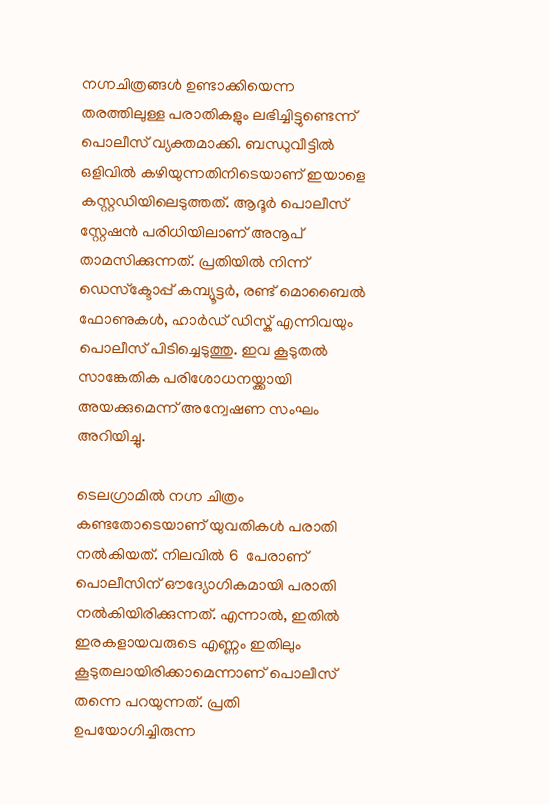നഗ്നചിത്രങ്ങൾ ഉണ്ടാക്കിയെന്ന തരത്തിലുള്ള പരാതികളും ലഭിച്ചിട്ടുണ്ടെന്ന് പൊലീസ് വ്യക്തമാക്കി. ബന്ധുവീട്ടിൽ ഒളിവിൽ കഴിയുന്നതിനിടെയാണ് ഇയാളെ കസ്റ്റഡിയിലെടുത്തത്. ആദൂർ പൊലീസ് സ്റ്റേഷൻ പരിധിയിലാണ് അനൂപ് താമസിക്കുന്നത്. പ്രതിയിൽ നിന്ന് ഡെസ്‌ക്ടോപ്പ് കമ്പ്യൂട്ടർ, രണ്ട് മൊബൈൽ ഫോണുകൾ, ഹാർഡ് ഡിസ്ക് എന്നിവയും പൊലീസ് പിടിച്ചെടുത്തു. ഇവ കൂടുതൽ സാങ്കേതിക പരിശോധനയ്ക്കായി അയക്കുമെന്ന് അന്വേഷണ സംഘം അറിയിച്ചു.

ടെലഗ്രാമിൽ നഗ്ന ചിത്രം കണ്ടതോടെയാണ് യുവതികൾ പരാതി നൽകിയത്. നിലവിൽ 6  പേരാണ് പൊലീസിന് ഔദ്യോഗികമായി പരാതി നൽകിയിരിക്കുന്നത്. എന്നാൽ, ഇതിൽ ഇരകളായവരുടെ എണ്ണം ഇതിലും കൂടുതലായിരിക്കാമെന്നാണ് പൊലീസ് തന്നെ പറയുന്നത്. പ്രതി ഉപയോഗിച്ചിരുന്ന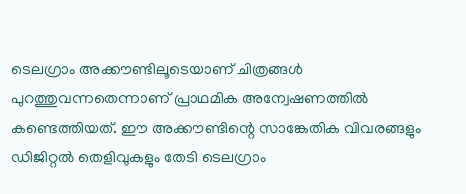ടെലഗ്രാം അക്കൗണ്ടിലൂടെയാണ് ചിത്രങ്ങൾ പുറത്തുവന്നതെന്നാണ് പ്രാഥമിക അന്വേഷണത്തിൽ കണ്ടെത്തിയത്. ഈ അക്കൗണ്ടിന്റെ സാങ്കേതിക വിവരങ്ങളും ഡിജിറ്റൽ തെളിവുകളും തേടി ടെലഗ്രാം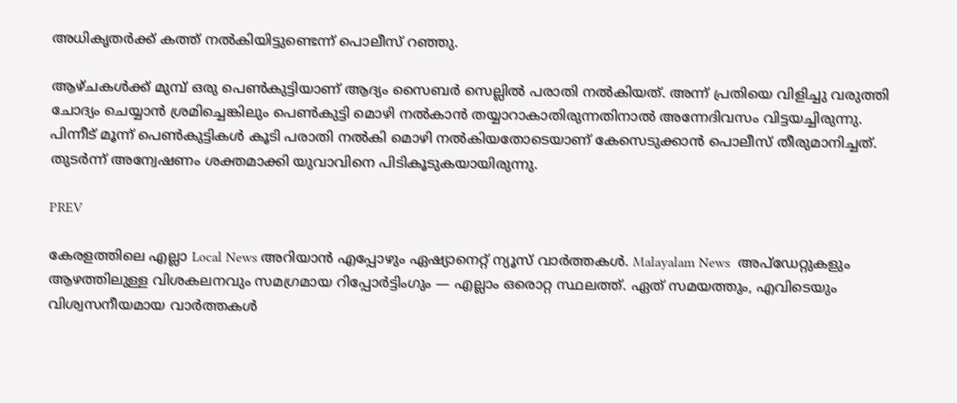അധികൃതർക്ക് കത്ത് നൽകിയിട്ടുണ്ടെന്ന് പൊലീസ് റഞ്ഞു.

ആഴ്ചകൾക്ക് മുമ്പ് ഒരു പെൺകുട്ടിയാണ് ആദ്യം സൈബർ സെല്ലിൽ പരാതി നൽകിയത്. അന്ന് പ്രതിയെ വിളിച്ചു വരുത്തി ചോദ്യം ചെയ്യാൻ ശ്രമിച്ചെങ്കിലും പെൺകുട്ടി മൊഴി നൽകാൻ തയ്യാറാകാതിരുന്നതിനാൽ അന്നേദിവസം വിട്ടയച്ചിരുന്നു. പിന്നീട് മൂന്ന് പെൺകുട്ടികൾ കൂടി പരാതി നൽകി മൊഴി നൽകിയതോടെയാണ് കേസെടുക്കാൻ പൊലീസ് തീരുമാനിച്ചത്. തുടർന്ന് അന്വേഷണം ശക്തമാക്കി യുവാവിനെ പിടികൂടുകയായിരുന്നു.

PREV

കേരളത്തിലെ എല്ലാ Local News അറിയാൻ എപ്പോഴും ഏഷ്യാനെറ്റ് ന്യൂസ് വാർത്തകൾ. Malayalam News  അപ്‌ഡേറ്റുകളും ആഴത്തിലുള്ള വിശകലനവും സമഗ്രമായ റിപ്പോർട്ടിംഗും — എല്ലാം ഒരൊറ്റ സ്ഥലത്ത്. ഏത് സമയത്തും, എവിടെയും വിശ്വസനീയമായ വാർത്തകൾ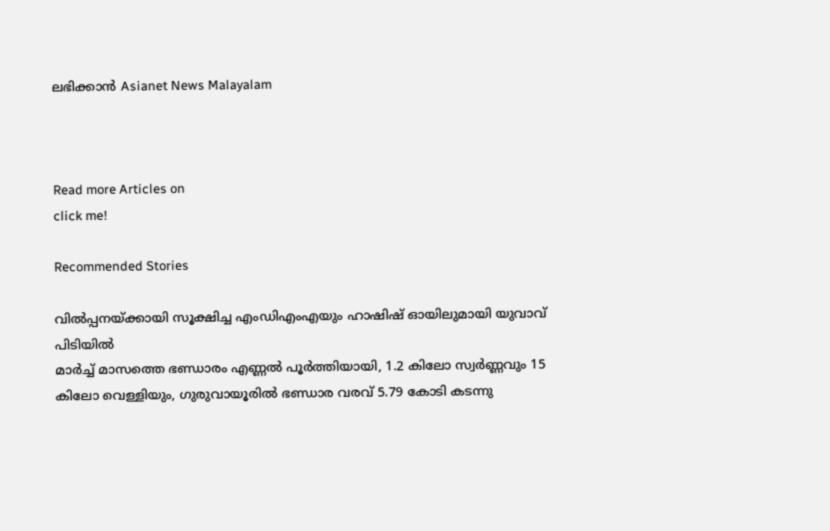ലഭിക്കാൻ Asianet News Malayalam



Read more Articles on
click me!

Recommended Stories

വിൽപ്പനയ്ക്കായി സൂക്ഷിച്ച എംഡിഎംഎയും ഹാഷിഷ് ഓയിലുമായി യുവാവ് പിടിയിൽ
മാർച്ച് മാസത്തെ ഭണ്ഡാരം എണ്ണൽ പൂർത്തിയായി, 1.2 കിലോ സ്വർണ്ണവും 15 കിലോ വെള്ളിയും, ഗുരുവായൂരിൽ ഭണ്ഡാര വരവ് 5.79 കോടി കടന്നു